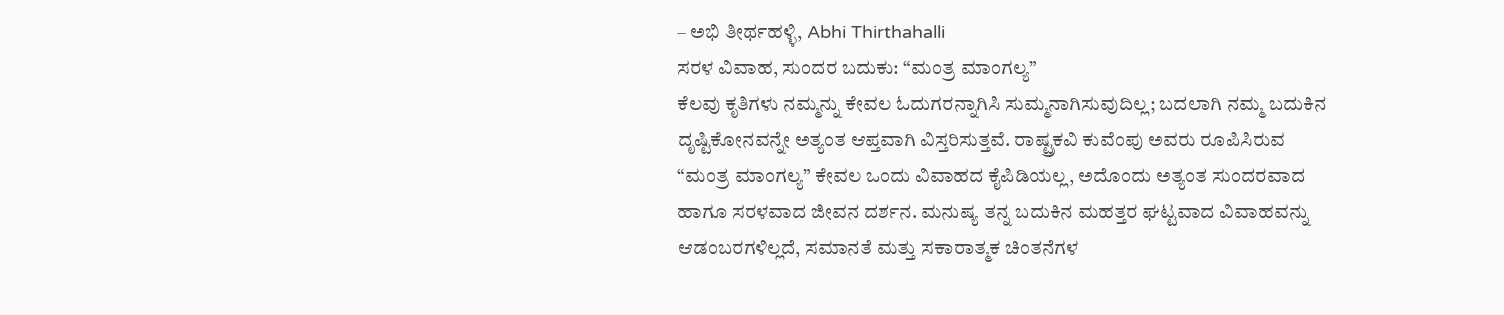– ಅಭಿ ತೀರ್ಥಹಳ್ಳಿ, Abhi Thirthahalli
ಸರಳ ವಿವಾಹ, ಸುಂದರ ಬದುಕು: “ಮಂತ್ರ ಮಾಂಗಲ್ಯ”
ಕೆಲವು ಕೃತಿಗಳು ನಮ್ಮನ್ನು ಕೇವಲ ಓದುಗರನ್ನಾಗಿಸಿ ಸುಮ್ಮನಾಗಿಸುವುದಿಲ್ಲ; ಬದಲಾಗಿ ನಮ್ಮ ಬದುಕಿನ ದೃಷ್ಟಿಕೋನವನ್ನೇ ಅತ್ಯಂತ ಆಪ್ತವಾಗಿ ವಿಸ್ತರಿಸುತ್ತವೆ. ರಾಷ್ಟ್ರಕವಿ ಕುವೆಂಪು ಅವರು ರೂಪಿಸಿರುವ “ಮಂತ್ರ ಮಾಂಗಲ್ಯ” ಕೇವಲ ಒಂದು ವಿವಾಹದ ಕೈಪಿಡಿಯಲ್ಲ, ಅದೊಂದು ಅತ್ಯಂತ ಸುಂದರವಾದ ಹಾಗೂ ಸರಳವಾದ ಜೀವನ ದರ್ಶನ. ಮನುಷ್ಯ ತನ್ನ ಬದುಕಿನ ಮಹತ್ತರ ಘಟ್ಟವಾದ ವಿವಾಹವನ್ನು ಆಡಂಬರಗಳಿಲ್ಲದೆ, ಸಮಾನತೆ ಮತ್ತು ಸಕಾರಾತ್ಮಕ ಚಿಂತನೆಗಳ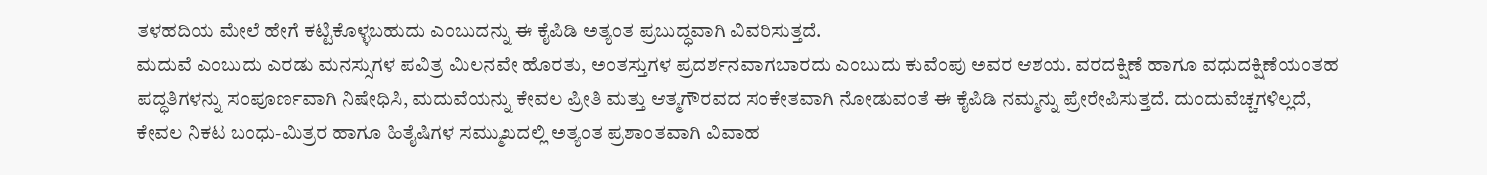ತಳಹದಿಯ ಮೇಲೆ ಹೇಗೆ ಕಟ್ಟಿಕೊಳ್ಳಬಹುದು ಎಂಬುದನ್ನು ಈ ಕೈಪಿಡಿ ಅತ್ಯಂತ ಪ್ರಬುದ್ಧವಾಗಿ ವಿವರಿಸುತ್ತದೆ.
ಮದುವೆ ಎಂಬುದು ಎರಡು ಮನಸ್ಸುಗಳ ಪವಿತ್ರ ಮಿಲನವೇ ಹೊರತು, ಅಂತಸ್ತುಗಳ ಪ್ರದರ್ಶನವಾಗಬಾರದು ಎಂಬುದು ಕುವೆಂಪು ಅವರ ಆಶಯ. ವರದಕ್ಷಿಣೆ ಹಾಗೂ ವಧುದಕ್ಷಿಣೆಯಂತಹ ಪದ್ಧತಿಗಳನ್ನು ಸಂಪೂರ್ಣವಾಗಿ ನಿಷೇಧಿಸಿ, ಮದುವೆಯನ್ನು ಕೇವಲ ಪ್ರೀತಿ ಮತ್ತು ಆತ್ಮಗೌರವದ ಸಂಕೇತವಾಗಿ ನೋಡುವಂತೆ ಈ ಕೈಪಿಡಿ ನಮ್ಮನ್ನು ಪ್ರೇರೇಪಿಸುತ್ತದೆ. ದುಂದುವೆಚ್ಚಗಳಿಲ್ಲದೆ, ಕೇವಲ ನಿಕಟ ಬಂಧು-ಮಿತ್ರರ ಹಾಗೂ ಹಿತೈಷಿಗಳ ಸಮ್ಮುಖದಲ್ಲಿ ಅತ್ಯಂತ ಪ್ರಶಾಂತವಾಗಿ ವಿವಾಹ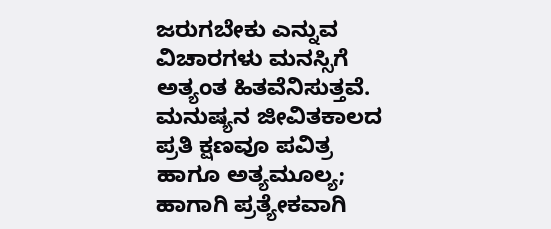ಜರುಗಬೇಕು ಎನ್ನುವ ವಿಚಾರಗಳು ಮನಸ್ಸಿಗೆ ಅತ್ಯಂತ ಹಿತವೆನಿಸುತ್ತವೆ. ಮನುಷ್ಯನ ಜೀವಿತಕಾಲದ ಪ್ರತಿ ಕ್ಷಣವೂ ಪವಿತ್ರ ಹಾಗೂ ಅತ್ಯಮೂಲ್ಯ; ಹಾಗಾಗಿ ಪ್ರತ್ಯೇಕವಾಗಿ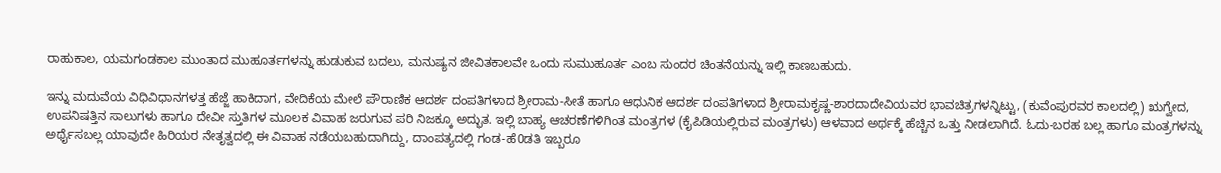ರಾಹುಕಾಲ, ಯಮಗಂಡಕಾಲ ಮುಂತಾದ ಮುಹೂರ್ತಗಳನ್ನು ಹುಡುಕುವ ಬದಲು, ಮನುಷ್ಯನ ಜೀವಿತಕಾಲವೇ ಒಂದು ಸುಮುಹೂರ್ತ ಎಂಬ ಸುಂದರ ಚಿಂತನೆಯನ್ನು ಇಲ್ಲಿ ಕಾಣಬಹುದು.

ಇನ್ನು ಮದುವೆಯ ವಿಧಿವಿಧಾನಗಳತ್ತ ಹೆಜ್ಜೆ ಹಾಕಿದಾಗ, ವೇದಿಕೆಯ ಮೇಲೆ ಪೌರಾಣಿಕ ಆದರ್ಶ ದಂಪತಿಗಳಾದ ಶ್ರೀರಾಮ-ಸೀತೆ ಹಾಗೂ ಆಧುನಿಕ ಆದರ್ಶ ದಂಪತಿಗಳಾದ ಶ್ರೀರಾಮಕೃಷ್ಣ-ಶಾರದಾದೇವಿಯವರ ಭಾವಚಿತ್ರಗಳನ್ನಿಟ್ಟು, (ಕುವೆಂಪುರವರ ಕಾಲದಲ್ಲಿ) ಋಗ್ವೇದ, ಉಪನಿಷತ್ತಿನ ಸಾಲುಗಳು ಹಾಗೂ ದೇವೀ ಸ್ತುತಿಗಳ ಮೂಲಕ ವಿವಾಹ ಜರುಗುವ ಪರಿ ನಿಜಕ್ಕೂ ಅದ್ಭುತ. ಇಲ್ಲಿ ಬಾಹ್ಯ ಆಚರಣೆಗಳಿಗಿಂತ ಮಂತ್ರಗಳ (ಕೈಪಿಡಿಯಲ್ಲಿರುವ ಮಂತ್ರಗಳು) ಆಳವಾದ ಅರ್ಥಕ್ಕೆ ಹೆಚ್ಚಿನ ಒತ್ತು ನೀಡಲಾಗಿದೆ. ಓದು-ಬರಹ ಬಲ್ಲ ಹಾಗೂ ಮಂತ್ರಗಳನ್ನು ಅರ್ಥೈಸಬಲ್ಲ ಯಾವುದೇ ಹಿರಿಯರ ನೇತೃತ್ವದಲ್ಲಿ ಈ ವಿವಾಹ ನಡೆಯಬಹುದಾಗಿದ್ದು, ದಾಂಪತ್ಯದಲ್ಲಿ ಗಂಡ-ಹೆ0ಡತಿ ಇಬ್ಬರೂ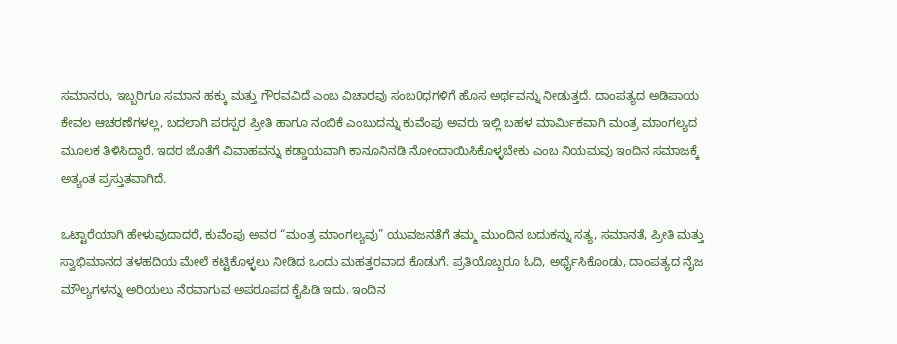ಸಮಾನರು, ಇಬ್ಬರಿಗೂ ಸಮಾನ ಹಕ್ಕು ಮತ್ತು ಗೌರವವಿದೆ ಎಂಬ ವಿಚಾರವು ಸಂಬ0ಧಗಳಿಗೆ ಹೊಸ ಅರ್ಥವನ್ನು ನೀಡುತ್ತದೆ. ದಾಂಪತ್ಯದ ಅಡಿಪಾಯ ಕೇವಲ ಆಚರಣೆಗಳಲ್ಲ, ಬದಲಾಗಿ ಪರಸ್ಪರ ಪ್ರೀತಿ ಹಾಗೂ ನಂಬಿಕೆ ಎಂಬುದನ್ನು ಕುವೆಂಪು ಅವರು ಇಲ್ಲಿ ಬಹಳ ಮಾರ್ಮಿಕವಾಗಿ ಮಂತ್ರ ಮಾಂಗಲ್ಯದ ಮೂಲಕ ತಿಳಿಸಿದ್ದಾರೆ. ಇದರ ಜೊತೆಗೆ ವಿವಾಹವನ್ನು ಕಡ್ಡಾಯವಾಗಿ ಕಾನೂನಿನಡಿ ನೋಂದಾಯಿಸಿಕೊಳ್ಳಬೇಕು ಎಂಬ ನಿಯಮವು ಇಂದಿನ ಸಮಾಜಕ್ಕೆ ಅತ್ಯಂತ ಪ್ರಸ್ತುತವಾಗಿದೆ.

ಒಟ್ಟಾರೆಯಾಗಿ ಹೇಳುವುದಾದರೆ, ಕುವೆಂಪು ಅವರ “ಮಂತ್ರ ಮಾಂಗಲ್ಯವು” ಯುವಜನತೆಗೆ ತಮ್ಮ ಮುಂದಿನ ಬದುಕನ್ನು ಸತ್ಯ, ಸಮಾನತೆ, ಪ್ರೀತಿ ಮತ್ತು ಸ್ವಾಭಿಮಾನದ ತಳಹದಿಯ ಮೇಲೆ ಕಟ್ಟಿಕೊಳ್ಳಲು ನೀಡಿದ ಒಂದು ಮಹತ್ತರವಾದ ಕೊಡುಗೆ. ಪ್ರತಿಯೊಬ್ಬರೂ ಓದಿ, ಅರ್ಥೈಸಿಕೊಂಡು, ದಾಂಪತ್ಯದ ನೈಜ ಮೌಲ್ಯಗಳನ್ನು ಅರಿಯಲು ನೆರವಾಗುವ ಅಪರೂಪದ ಕೈಪಿಡಿ ಇದು. ಇಂದಿನ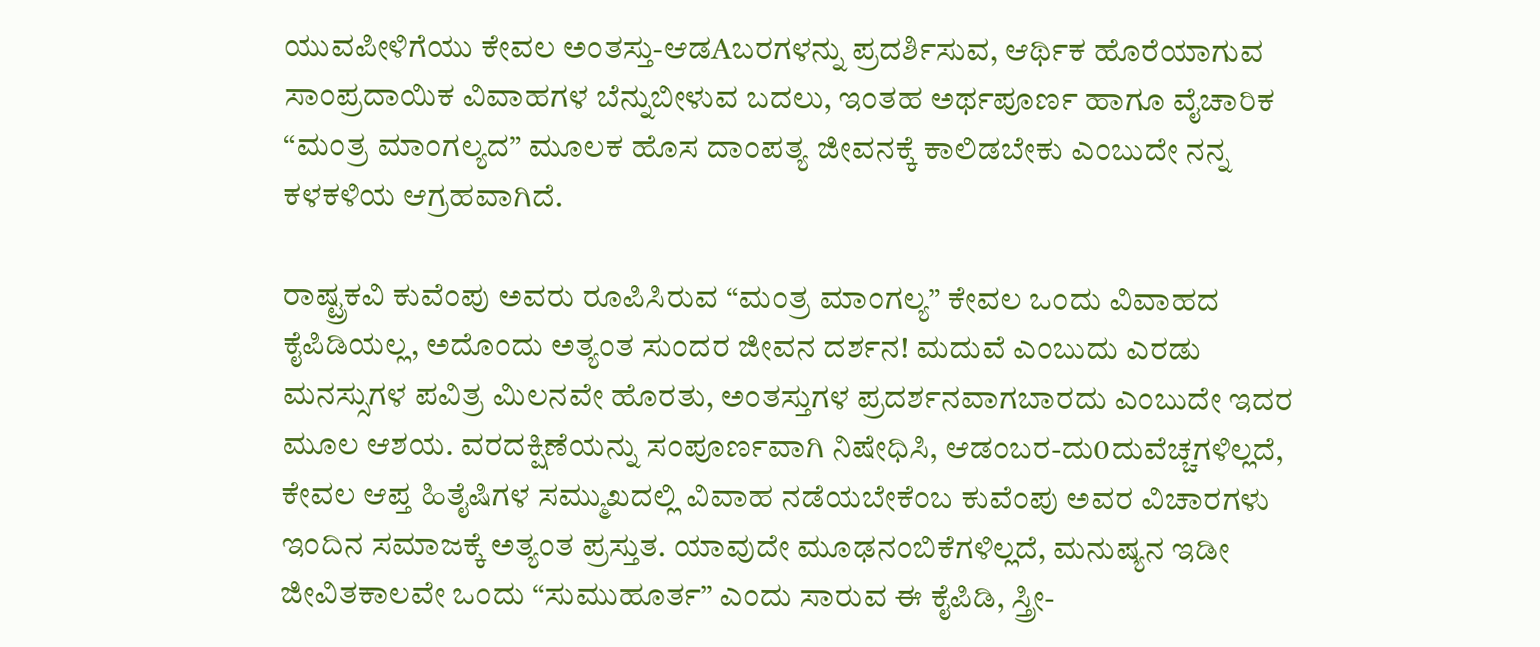ಯುವಪೀಳಿಗೆಯು ಕೇವಲ ಅಂತಸ್ತು-ಆಡAಬರಗಳನ್ನು ಪ್ರದರ್ಶಿಸುವ, ಆರ್ಥಿಕ ಹೊರೆಯಾಗುವ ಸಾಂಪ್ರದಾಯಿಕ ವಿವಾಹಗಳ ಬೆನ್ನುಬೀಳುವ ಬದಲು, ಇಂತಹ ಅರ್ಥಪೂರ್ಣ ಹಾಗೂ ವೈಚಾರಿಕ “ಮಂತ್ರ ಮಾಂಗಲ್ಯದ” ಮೂಲಕ ಹೊಸ ದಾಂಪತ್ಯ ಜೀವನಕ್ಕೆ ಕಾಲಿಡಬೇಕು ಎಂಬುದೇ ನನ್ನ ಕಳಕಳಿಯ ಆಗ್ರಹವಾಗಿದೆ.

ರಾಷ್ಟ್ರಕವಿ ಕುವೆಂಪು ಅವರು ರೂಪಿಸಿರುವ “ಮಂತ್ರ ಮಾಂಗಲ್ಯ” ಕೇವಲ ಒಂದು ವಿವಾಹದ ಕೈಪಿಡಿಯಲ್ಲ, ಅದೊಂದು ಅತ್ಯಂತ ಸುಂದರ ಜೀವನ ದರ್ಶನ! ಮದುವೆ ಎಂಬುದು ಎರಡು ಮನಸ್ಸುಗಳ ಪವಿತ್ರ ಮಿಲನವೇ ಹೊರತು, ಅಂತಸ್ತುಗಳ ಪ್ರದರ್ಶನವಾಗಬಾರದು ಎಂಬುದೇ ಇದರ ಮೂಲ ಆಶಯ. ವರದಕ್ಷಿಣೆಯನ್ನು ಸಂಪೂರ್ಣವಾಗಿ ನಿಷೇಧಿಸಿ, ಆಡಂಬರ-ದು0ದುವೆಚ್ಚಗಳಿಲ್ಲದೆ, ಕೇವಲ ಆಪ್ತ ಹಿತೈಷಿಗಳ ಸಮ್ಮುಖದಲ್ಲಿ ವಿವಾಹ ನಡೆಯಬೇಕೆಂಬ ಕುವೆಂಪು ಅವರ ವಿಚಾರಗಳು ಇಂದಿನ ಸಮಾಜಕ್ಕೆ ಅತ್ಯಂತ ಪ್ರಸ್ತುತ. ಯಾವುದೇ ಮೂಢನಂಬಿಕೆಗಳಿಲ್ಲದೆ, ಮನುಷ್ಯನ ಇಡೀ ಜೀವಿತಕಾಲವೇ ಒಂದು “ಸುಮುಹೂರ್ತ” ಎಂದು ಸಾರುವ ಈ ಕೈಪಿಡಿ, ಸ್ತ್ರೀ-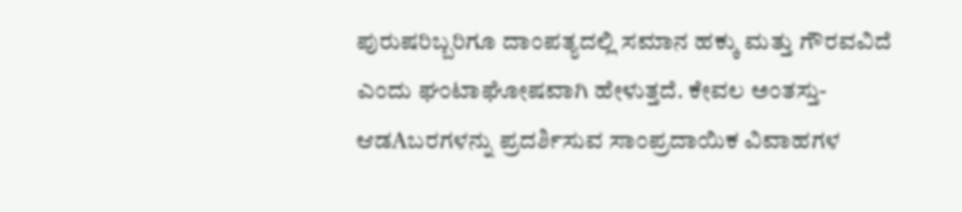ಪುರುಷರಿಬ್ಬರಿಗೂ ದಾಂಪತ್ಯದಲ್ಲಿ ಸಮಾನ ಹಕ್ಕು ಮತ್ತು ಗೌರವವಿದೆ ಎಂದು ಘಂಟಾಘೋಷವಾಗಿ ಹೇಳುತ್ತದೆ. ಕೇವಲ ಅಂತಸ್ತು-ಆಡAಬರಗಳನ್ನು ಪ್ರದರ್ಶಿಸುವ ಸಾಂಪ್ರದಾಯಿಕ ವಿವಾಹಗಳ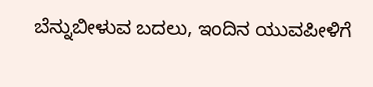ಬೆನ್ನುಬೀಳುವ ಬದಲು, ಇಂದಿನ ಯುವಪೀಳಿಗೆ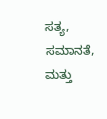ಸತ್ಯ, ಸಮಾನತೆ, ಮತ್ತು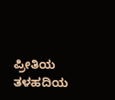ಪ್ರೀತಿಯ ತಳಹದಿಯ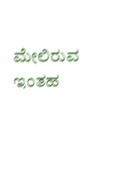ಮೇಲಿರುವ ಇಂತಹ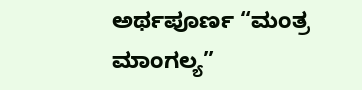ಅರ್ಥಪೂರ್ಣ “ಮಂತ್ರ ಮಾಂಗಲ್ಯ”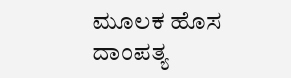ಮೂಲಕ ಹೊಸ ದಾಂಪತ್ಯ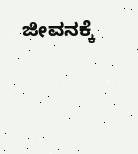ಜೀವನಕ್ಕೆ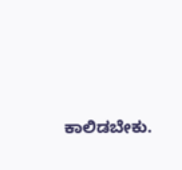ಕಾಲಿಡಬೇಕು.